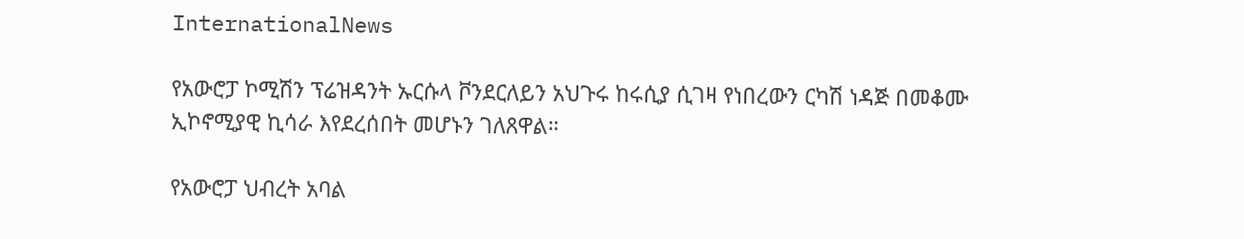InternationalNews

የአውሮፓ ኮሚሽን ፕሬዝዳንት ኡርሱላ ቮንደርለይን አህጉሩ ከሩሲያ ሲገዛ የነበረውን ርካሽ ነዳጅ በመቆሙ ኢኮኖሚያዊ ኪሳራ እየደረሰበት መሆኑን ገለጸዋል።

የአውሮፓ ህብረት አባል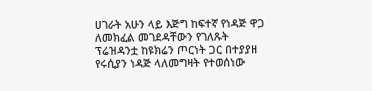ሀገራት አሁን ላይ እጅግ ከፍተኛ የነዳጅ ዋጋ ለመክፈል መገደዳቸውን የገለጹት ፕሬዝዳንቷ ከዩክሬን ጦርነት ጋር በተያያዘ የሩሲያን ነዳጅ ላለመግዛት የተወሰነው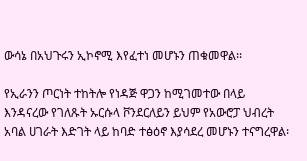ውሳኔ በአህጉሩን ኢኮኖሚ እየፈተነ መሆኑን ጠቁመዋል፡፡

የኢራንን ጦርነት ተከትሎ የነዳጅ ዋጋን ከሚገመተው በላይ እንዳናረው የገለጹት ኡርሱላ ቮንደርለይን ይህም የአውሮፓ ህብረት አባል ሀገራት እድገት ላይ ከባድ ተፅዕኖ እያሳደረ መሆኑን ተናግረዋል፡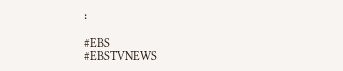፡

#EBS
#EBSTVNEWS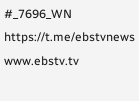#_7696_WN
https://t.me/ebstvnews
www.ebstv.tv